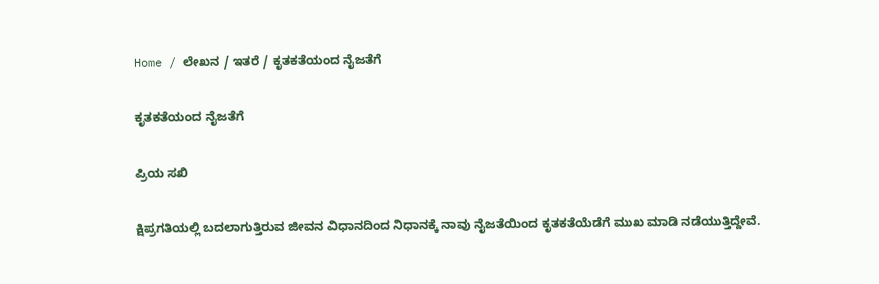Home / ಲೇಖನ / ಇತರೆ / ಕೃತಕತೆಯಂದ ನೈಜತೆಗೆ

ಕೃತಕತೆಯಂದ ನೈಜತೆಗೆ

ಪ್ರಿಯ ಸಖಿ

ಕ್ಷಿಪ್ರಗತಿಯಲ್ಲಿ ಬದಲಾಗುತ್ತಿರುವ ಜೀವನ ವಿಧಾನದಿಂದ ನಿಧಾನಕ್ಕೆ ನಾವು ನೈಜತೆಯಿಂದ ಕೃತಕತೆಯೆಡೆಗೆ ಮುಖ ಮಾಡಿ ನಡೆಯುತ್ತಿದ್ದೇವೆ.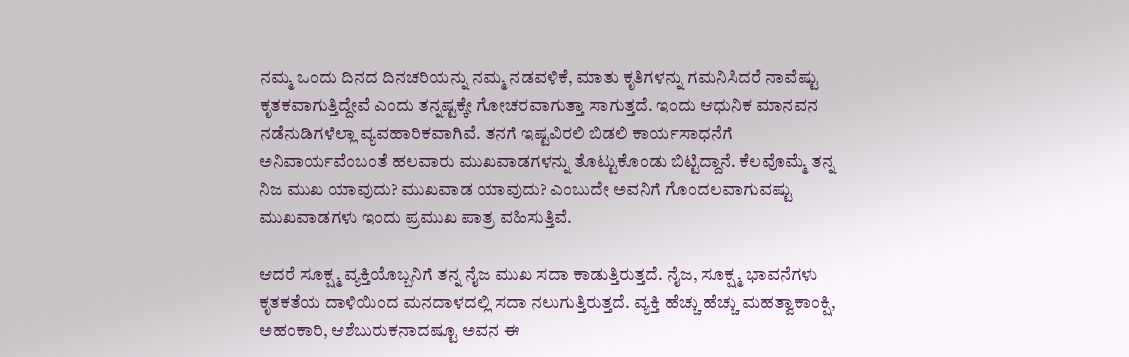ನಮ್ಮ ಒಂದು ದಿನದ ದಿನಚರಿಯನ್ನು ನಮ್ಮ ನಡವಳಿಕೆ, ಮಾತು ಕೃತಿಗಳನ್ನು ಗಮನಿಸಿದರೆ ನಾವೆಷ್ಟು ಕೃತಕವಾಗುತ್ತಿದ್ದೇವೆ ಎಂದು ತನ್ನಷ್ಟಕ್ಕೇ ಗೋಚರವಾಗುತ್ತಾ ಸಾಗುತ್ತದೆ. ಇಂದು ಆಧುನಿಕ ಮಾನವನ ನಡೆನುಡಿಗಳೆಲ್ಲಾ ವ್ಯವಹಾರಿಕವಾಗಿವೆ. ತನಗೆ ಇಷ್ಟವಿರಲಿ ಬಿಡಲಿ ಕಾರ್ಯಸಾಧನೆಗೆ ಅನಿವಾರ್ಯವೆಂಬಂತೆ ಹಲವಾರು ಮುಖವಾಡಗಳನ್ನು ತೊಟ್ಟುಕೊಂಡು ಬಿಟ್ಟಿದ್ದಾನೆ. ಕೆಲವೊಮ್ಮೆ ತನ್ನ ನಿಜ ಮುಖ ಯಾವುದು? ಮುಖವಾಡ ಯಾವುದು? ಎಂಬುದೇ ಅವನಿಗೆ ಗೊಂದಲವಾಗುವಷ್ಟು ಮುಖವಾಡಗಳು ಇಂದು ಪ್ರಮುಖ ಪಾತ್ರ ವಹಿಸುತ್ತಿವೆ.

ಆದರೆ ಸೂಕ್ಷ್ಮ ವ್ಯಕ್ತಿಯೊಬ್ಬನಿಗೆ ತನ್ನ ನೈಜ ಮುಖ ಸದಾ ಕಾಡುತ್ತಿರುತ್ತದೆ. ನೈಜ, ಸೂಕ್ಷ್ಮ ಭಾವನೆಗಳು ಕೃತಕತೆಯ ದಾಳಿಯಿಂದ ಮನದಾಳದಲ್ಲಿ ಸದಾ ನಲುಗುತ್ತಿರುತ್ತದೆ. ವ್ಯಕ್ತಿ ಹೆಚ್ಚು ಹೆಚ್ಚು ಮಹತ್ವಾಕಾಂಕ್ಷಿ, ಅಹಂಕಾರಿ, ಆಶೆಬುರುಕನಾದಷ್ಟೂ ಅವನ ಈ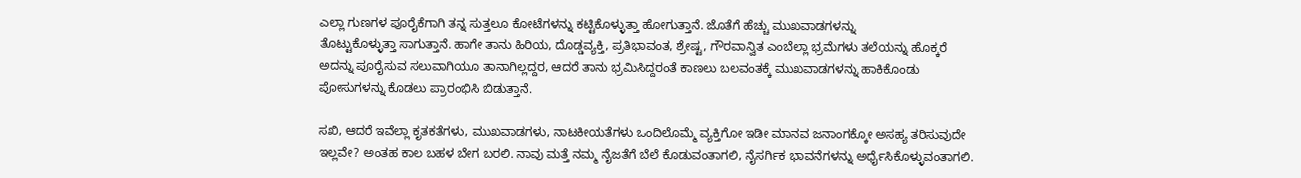ಎಲ್ಲಾ ಗುಣಗಳ ಪೂರೈಕೆಗಾಗಿ ತನ್ನ ಸುತ್ತಲೂ ಕೋಟೆಗಳನ್ನು ಕಟ್ಟಿಕೊಳ್ಳುತ್ತಾ ಹೋಗುತ್ತಾನೆ. ಜೊತೆಗೆ ಹೆಚ್ಚು ಮುಖವಾಡಗಳನ್ನು
ತೊಟ್ಟುಕೊಳ್ಳುತ್ತಾ ಸಾಗುತ್ತಾನೆ. ಹಾಗೇ ತಾನು ಹಿರಿಯ, ದೊಡ್ಡವ್ಯಕ್ತಿ, ಪ್ರತಿಭಾವಂತ, ಶ್ರೇಷ್ಟ, ಗೌರವಾನ್ವಿತ ಎಂಬೆಲ್ಲಾ ಭ್ರಮೆಗಳು ತಲೆಯನ್ನು ಹೊಕ್ಕರೆ ಅದನ್ನು ಪೂರೈಸುವ ಸಲುವಾಗಿಯೂ ತಾನಾಗಿಲ್ಲದ್ದರ, ಆದರೆ ತಾನು ಭ್ರಮಿಸಿದ್ದರಂತೆ ಕಾಣಲು ಬಲವಂತಕ್ಕೆ ಮುಖವಾಡಗಳನ್ನು ಹಾಕಿಕೊಂಡು ಪೋಸುಗಳನ್ನು ಕೊಡಲು ಪ್ರಾರಂಭಿಸಿ ಬಿಡುತ್ತಾನೆ.

ಸಖಿ, ಆದರೆ ಇವೆಲ್ಲಾ ಕೃತಕತೆಗಳು, ಮುಖವಾಡಗಳು, ನಾಟಕೀಯತೆಗಳು ಒಂದಿಲೊಮ್ಮೆ ವ್ಯಕ್ತಿಗೋ ಇಡೀ ಮಾನವ ಜನಾಂಗಕ್ಕೋ ಅಸಹ್ಯ ತರಿಸುವುದೇ ಇಲ್ಲವೇ? ಅಂತಹ ಕಾಲ ಬಹಳ ಬೇಗ ಬರಲಿ. ನಾವು ಮತ್ತೆ ನಮ್ಮ ನೈಜತೆಗೆ ಬೆಲೆ ಕೊಡುವಂತಾಗಲಿ, ನೈಸರ್ಗಿಕ ಭಾವನೆಗಳನ್ನು ಅರ್ಧೈಸಿಕೊಳ್ಳುವಂತಾಗಲಿ.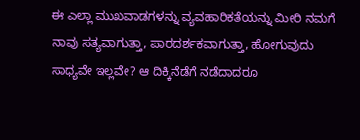ಈ ಎಲ್ಲಾ ಮುಖವಾಡಗಳನ್ನು ವ್ಯವಹಾರಿಕತೆಯನ್ನು ಮೀರಿ ನಮಗೆ ನಾವು ಸತ್ಯವಾಗುತ್ತಾ, ಪಾರದರ್ಶಕವಾಗುತ್ತಾ, ಹೋಗುವುದು ಸಾಧ್ಯವೇ ಇಲ್ಲವೇ? ಆ ದಿಕ್ಕಿನೆಡೆಗೆ ನಡೆದಾದರೂ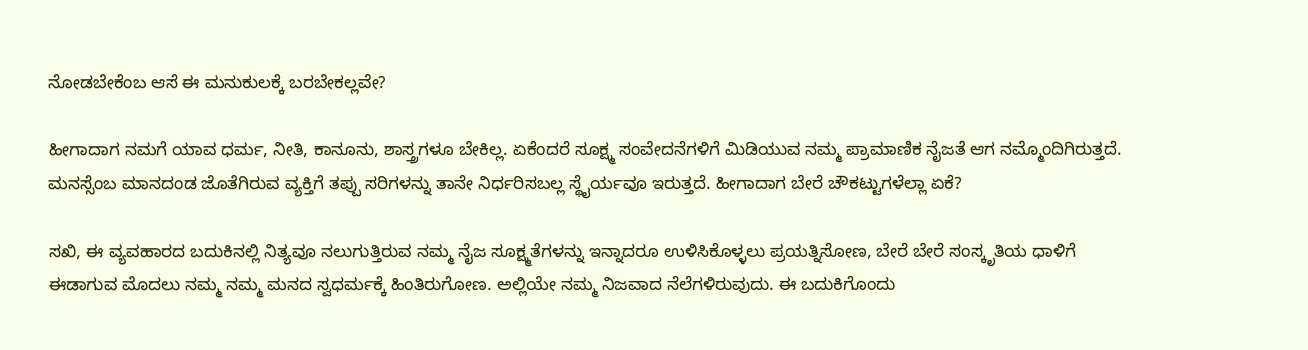ನೋಡಬೇಕೆಂಬ ಆಸೆ ಈ ಮನುಕುಲಕ್ಕೆ ಬರಬೇಕಲ್ಲವೇ?

ಹೀಗಾದಾಗ ನಮಗೆ ಯಾವ ಧರ್ಮ, ನೀತಿ, ಕಾನೂನು, ಶಾಸ್ತ್ರಗಳೂ ಬೇಕಿಲ್ಲ. ಏಕೆಂದರೆ ಸೂಕ್ಷ್ಮ ಸಂವೇದನೆಗಳಿಗೆ ಮಿಡಿಯುವ ನಮ್ಮ ಪ್ರಾಮಾಣಿಕ ನೈಜತೆ ಆಗ ನಮ್ಮೊಂದಿಗಿರುತ್ತದೆ. ಮನಸ್ಸೆಂಬ ಮಾನದಂಡ ಜೊತೆಗಿರುವ ವ್ಯಕ್ತಿಗೆ ತಪ್ಪು ಸರಿಗಳನ್ನು ತಾನೇ ನಿರ್ಧರಿಸಬಲ್ಲ ಸ್ಥೈರ್ಯವೂ ಇರುತ್ತದೆ. ಹೀಗಾದಾಗ ಬೇರೆ ಚೌಕಟ್ಟುಗಳೆಲ್ಲಾ ಏಕೆ?

ಸಖಿ, ಈ ವ್ಯವಹಾರದ ಬದುಕಿನಲ್ಲಿ ನಿತ್ಯವೂ ನಲುಗುತ್ತಿರುವ ನಮ್ಮ ನೈಜ ಸೂಕ್ಷ್ಮತೆಗಳನ್ನು ಇನ್ನಾದರೂ ಉಳಿಸಿಕೊಳ್ಳಲು ಪ್ರಯತ್ನಿಸೋಣ, ಬೇರೆ ಬೇರೆ ಸಂಸ್ಕೃತಿಯ ಧಾಳಿಗೆ ಈಡಾಗುವ ಮೊದಲು ನಮ್ಮ ನಮ್ಮ ಮನದ ಸ್ವಧರ್ಮಕ್ಕೆ ಹಿಂತಿರುಗೋಣ. ಅಲ್ಲಿಯೇ ನಮ್ಮ ನಿಜವಾದ ನೆಲೆಗಳಿರುವುದು. ಈ ಬದುಕಿಗೊಂದು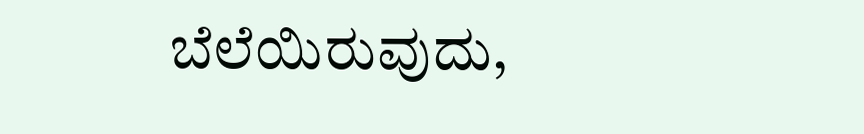ಬೆಲೆಯಿರುವುದು,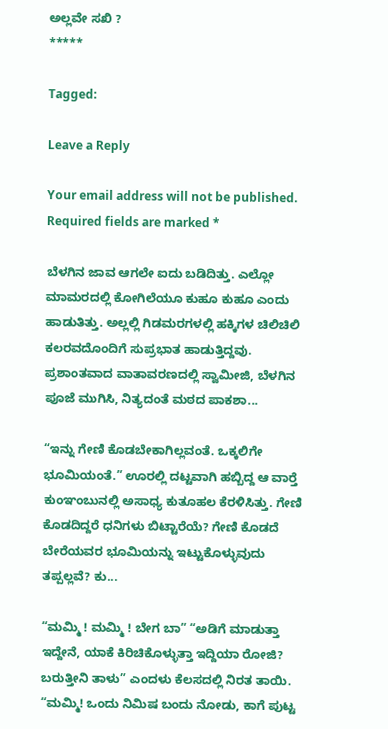ಅಲ್ಲವೇ ಸಖಿ ?
*****

Tagged:

Leave a Reply

Your email address will not be published. Required fields are marked *

ಬೆಳಗಿನ ಜಾವ ಆಗಲೇ ಐದು ಬಡಿದಿತ್ತು. ಎಲ್ಲೋ ಮಾಮರದಲ್ಲಿ ಕೋಗಿಲೆಯೂ ಕುಹೂ ಕುಹೂ ಎಂದು ಹಾಡುತಿತ್ತು. ಅಲ್ಲಲ್ಲಿ ಗಿಡಮರಗಳಲ್ಲಿ ಹಕ್ಕಿಗಳ ಚಿಲಿಚಿಲಿ ಕಲರವದೊಂದಿಗೆ ಸುಪ್ರಭಾತ ಹಾಡುತ್ತಿದ್ದವು. ಪ್ರಶಾಂತವಾದ ವಾತಾವರಣದಲ್ಲಿ ಸ್ವಾಮೀಜಿ, ಬೆಳಗಿನ ಪೂಜೆ ಮುಗಿಸಿ, ನಿತ್ಯದಂತೆ ಮಠದ ಪಾಕಶಾ...

“ಇನ್ನು ಗೇಣಿ ಕೊಡಬೇಕಾಗಿಲ್ಲವಂತೆ. ಒಕ್ಕಲಿಗೇ ಭೂಮಿಯಂತೆ.” ಊರಲ್ಲಿ ದಟ್ಟವಾಗಿ ಹಬ್ಬಿದ್ದ ಆ ವಾರ್‍ತೆ ಕುಂಞಂಬುನಲ್ಲಿ ಅಸಾಧ್ಯ ಕುತೂಹಲ ಕೆರಳಿಸಿತ್ತು. ಗೇಣಿ ಕೊಡದಿದ್ದರೆ ಧನಿಗಳು ಬಿಟ್ಟಾರೆಯೆ? ಗೇಣಿ ಕೊಡದೆ ಬೇರೆಯವರ ಭೂಮಿಯನ್ನು ಇಟ್ಟುಕೊಳ್ಳುವುದು ತಪ್ಪಲ್ಲವೆ? ಕು...

“ಮಮ್ಮಿ ! ಮಮ್ಮಿ ! ಬೇಗ ಬಾ” “ಅಡಿಗೆ ಮಾಡುತ್ತಾ ಇದ್ದೇನೆ, ಯಾಕೆ ಕಿರಿಚಿಕೊಳ್ಳುತ್ತಾ ಇದ್ದಿಯಾ ರೋಜಿ? ಬರುತ್ತೀನಿ ತಾಳು” ಎಂದಳು ಕೆಲಸದಲ್ಲಿ ನಿರತ ತಾಯಿ. “ಮಮ್ಮಿ! ಒಂದು ನಿಮಿಷ ಬಂದು ನೋಡು, ಕಾಗೆ ಪುಟ್ಟ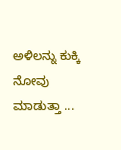ಅಳಿಲನ್ನು ಕುಕ್ಕಿ ನೋವು ಮಾಡುತ್ತಾ ...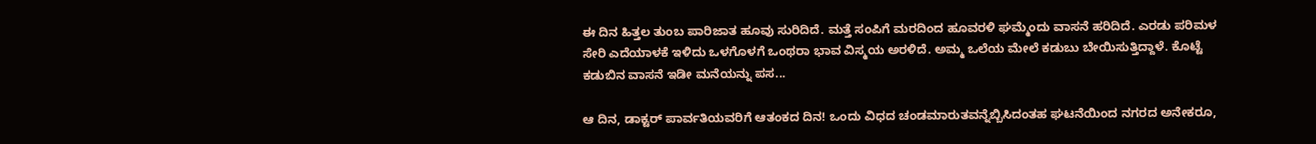ಈ ದಿನ ಹಿತ್ತಲ ತುಂಬ ಪಾರಿಜಾತ ಹೂವು ಸುರಿದಿದೆ. ಮತ್ತೆ ಸಂಪಿಗೆ ಮರದಿಂದ ಹೂವರಳಿ ಘಮ್ಮೆಂದು ವಾಸನೆ ಹರಿದಿದೆ. ಎರಡು ಪರಿಮಳ ಸೇರಿ ಎದೆಯಾಳಕೆ ಇಳಿದು ಒಳಗೊಳಗೆ ಒಂಥರಾ ಭಾವ ವಿಸ್ಮಯ ಅರಳಿದೆ. ಅಮ್ಮ ಒಲೆಯ ಮೇಲೆ ಕಡುಬು ಬೇಯಿಸುತ್ತಿದ್ದಾಳೆ. ಕೊಟ್ಟೆ ಕಡುಬಿನ ವಾಸನೆ ಇಡೀ ಮನೆಯನ್ನು ಪಸ...

ಆ ದಿನ, ಡಾಕ್ಟರ್ ಪಾರ್ವತಿಯವರಿಗೆ ಆತಂಕದ ದಿನ! ಒಂದು ವಿಧದ ಚಂಡಮಾರುತವನ್ನೆಬ್ಬಿಸಿದಂತಹ ಘಟನೆಯಿಂದ ನಗರದ ಅನೇಕರೂ,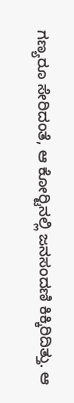ಗಣ್ಯರೂ ಸೇರಿದಂತೆ, ಆ ಕೋರ್‍ಟಿನಲ್ಲಿ ಜನಸಂದಣಿ ಕಿಕ್ಕಿರಿದಿತ್ತು. ಆ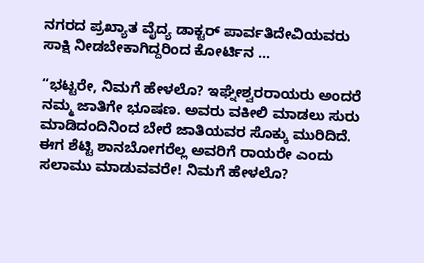ನಗರದ ಪ್ರಖ್ಯಾತ ವೈದ್ಯ ಡಾಕ್ಟರ್ ಪಾರ್ವತಿದೇವಿಯವರು ಸಾಕ್ಷಿ ನೀಡಬೇಕಾಗಿದ್ದರಿಂದ ಕೋರ್ಟಿನ ...

“ಭಟ್ಟರೇ, ನಿಮಗೆ ಹೇಳಲೊ? ಇಘ್ನೇಶ್ವರರಾಯರು ಅಂದರೆ ನಮ್ಮ ಜಾತಿಗೇ ಭೂಷಣ. ಅವರು ವಕೀಲಿ ಮಾಡಲು ಸುರು ಮಾಡಿದಂದಿನಿಂದ ಬೇರೆ ಜಾತಿಯವರ ಸೊಕ್ಕು ಮುರಿದಿದೆ. ಈಗ ಶೆಟ್ಟಿ ಶಾನಬೋಗರೆಲ್ಲ ಅವರಿಗೆ ರಾಯರೇ ಎಂದು ಸಲಾಮು ಮಾಡುವವರೇ! ನಿಮಗೆ ಹೇಳಲೊ?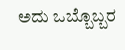ಅದು ಒಬ್ಬೊಬ್ಬರ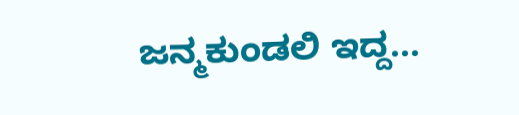ಜನ್ಮಕುಂಡಲಿ ಇದ್ದ...